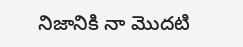నిజానికి నా మొదటి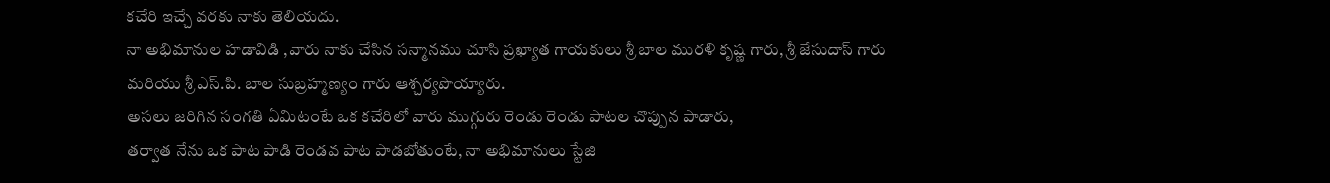కచేరి ఇచ్చే వరకు నాకు తెలియదు.
నా అభిమానుల హడావిడి ,వారు నాకు చేసిన సన్మానము చూసి ప్రఖ్యాత గాయకులు శ్రీ బాల మురళి కృష్ణ గారు, శ్రీ జేసుదాస్ గారు మరియు శ్రీ ఎస్.పి. బాల సుబ్రహ్మణ్యం గారు ఆశ్చర్యపొయ్యారు.
అసలు జరిగిన సంగతి ఏమిటంటే ఒక కచేరిలో వారు ముగ్గురు రెండు రెండు పాటల చొప్పున పాడారు,
తర్వాత నేను ఒక పాట పాడి రెండవ పాట పాడబోతుంటే, నా అభిమానులు స్టేజి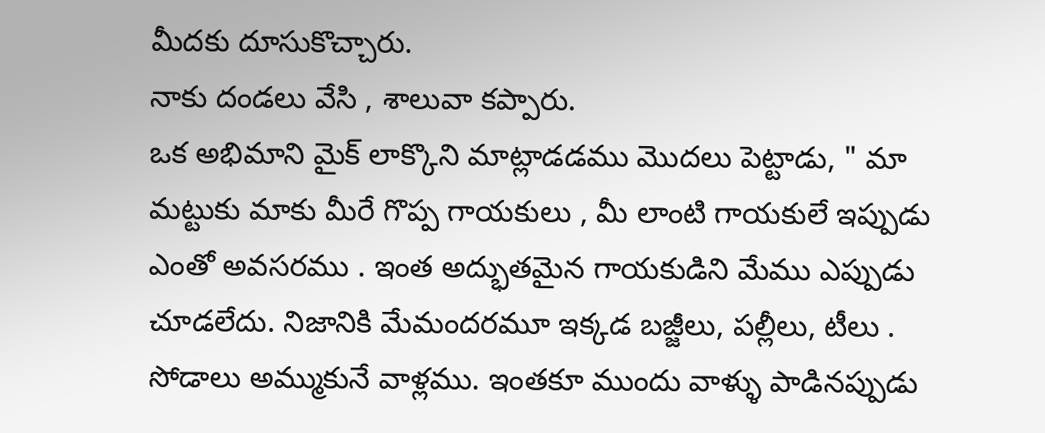మీదకు దూసుకొచ్చారు.
నాకు దండలు వేసి , శాలువా కప్పారు.
ఒక అభిమాని మైక్ లాక్కొని మాట్లాడడము మొదలు పెట్టాడు, " మా మట్టుకు మాకు మీరే గొప్ప గాయకులు , మీ లాంటి గాయకులే ఇప్పుడు ఎంతో అవసరము . ఇంత అద్భుతమైన గాయకుడిని మేము ఎప్పుడు చూడలేదు. నిజానికి మేమందరమూ ఇక్కడ బజ్జీలు, పల్లీలు, టీలు . సోడాలు అమ్ముకునే వాళ్లము. ఇంతకూ ముందు వాళ్ళు పాడినప్పుడు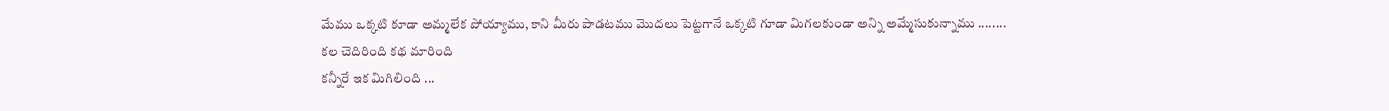మేము ఒక్కటి కూడా అమ్మలేక పోయ్యాము, కాని మీరు పాడటము మొదలు పెట్టగానే ఒక్కటి గూడా మిగలకుండా అన్ని అమ్మేసుకున్నాము ........
కల చెదిరింది కథ మారింది
కన్నీరే ఇక మిగిలింది ...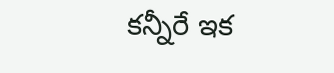కన్నీరే ఇక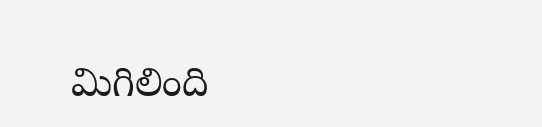మిగిలింది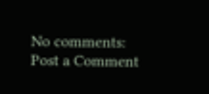No comments:
Post a Comment